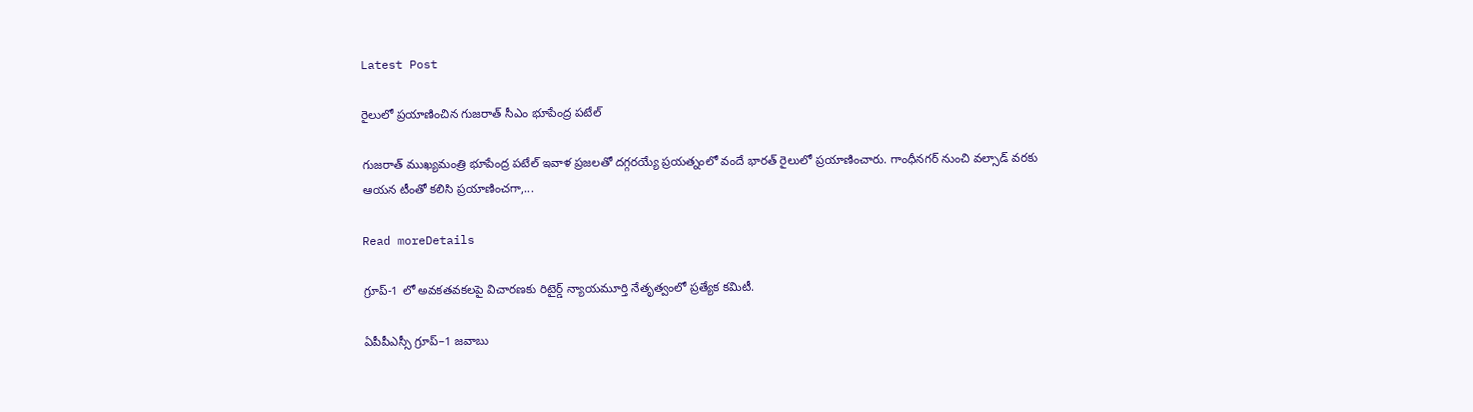Latest Post

రైలులో ప్రయాణించిన గుజరాత్ సీఎం భూపేంద్ర పటేల్

గుజరాత్ ముఖ్యమంత్రి భూపేంద్ర పటేల్ ఇవాళ ప్రజలతో దగ్గరయ్యే ప్రయత్నంలో వందే భారత్ రైలులో ప్రయాణించారు. గాంధీనగర్ నుంచి వల్సాడ్ వరకు ఆయన టీంతో కలిసి ప్రయాణించగా,...

Read moreDetails

గ్రూప్‌-1 లో అవకతవకలపై విచారణకు రిటైర్డ్‌ న్యాయమూర్తి నేతృత్వంలో ప్రత్యేక కమిటీ.

ఏపీపీఎస్సీ గ్రూప్‌–1 జవాబు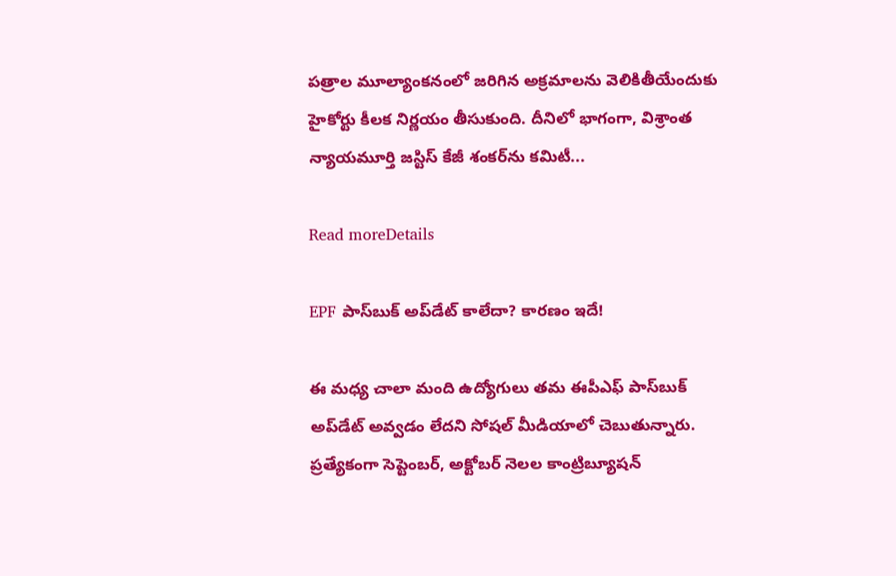పత్రాల మూల్యాంకనంలో జరిగిన అక్రమాలను వెలికితీయేందుకు హైకోర్టు కీలక నిర్ణయం తీసుకుంది. దీనిలో భాగంగా, విశ్రాంత న్యాయమూర్తి జస్టిస్‌ కేజీ శంకర్‌ను కమిటీ...

Read moreDetails

EPF పాస్‌బుక్‌ అప్‌డేట్ కాలేదా? కారణం ఇదే!

ఈ మధ్య చాలా మంది ఉద్యోగులు తమ ఈపీఎఫ్‌ పాస్‌బుక్‌ అప్‌డేట్‌ అవ్వడం లేదని సోషల్ మీడియాలో చెబుతున్నారు. ప్రత్యేకంగా సెప్టెంబర్‌, అక్టోబర్‌ నెలల కాంట్రిబ్యూషన్‌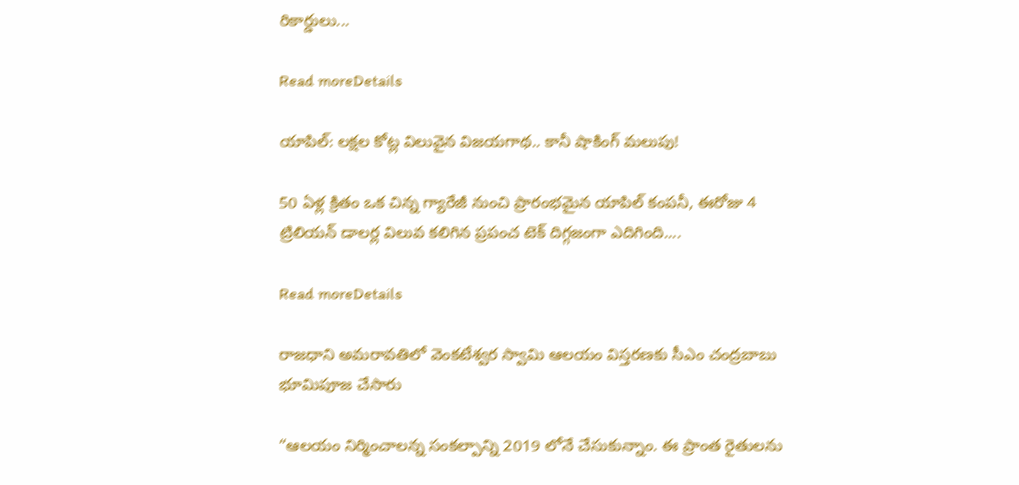రికార్డులు...

Read moreDetails

యాపిల్: లక్షల కోట్ల విలువైన విజయగాథ.. కానీ షాకింగ్‌ మలుపు!

50 ఏళ్ల క్రితం ఒక చిన్న గ్యారేజీ నుంచి ప్రారంభమైన యాపిల్ కంపనీ, ఈరోజు 4 ట్రిలియన్ డాలర్ల విలువ కలిగిన ప్రపంచ టెక్ దిగ్గజంగా ఎదిగింది....

Read moreDetails

రాజధాని అమరావతిలో వెంకటేశ్వర స్వామి ఆలయం విస్తరణకు సీఎం చంద్రబాబు భూమిపూజ చేసారు

“ఆలయం నిర్మించాలన్న సంకల్పాన్ని 2019 లోనే చేసుకున్నాం. ఈ ప్రాంత రైతులను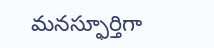మనస్ఫూర్తిగా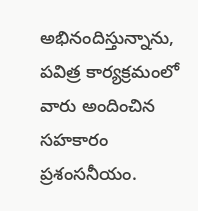అభినందిస్తున్నాను, పవిత్ర కార్యక్రమంలో వారు అందించిన సహకారం ప్రశంసనీయం.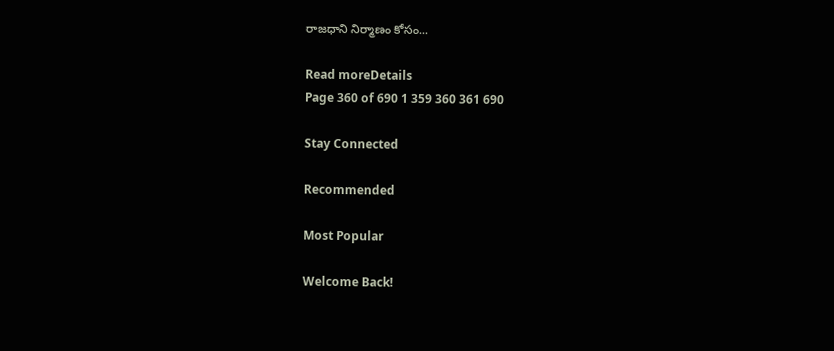రాజధాని నిర్మాణం కోసం...

Read moreDetails
Page 360 of 690 1 359 360 361 690

Stay Connected

Recommended

Most Popular

Welcome Back!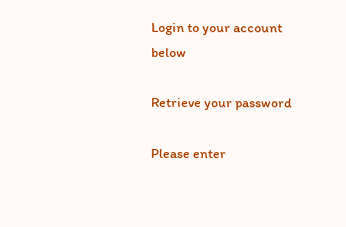Login to your account below

Retrieve your password

Please enter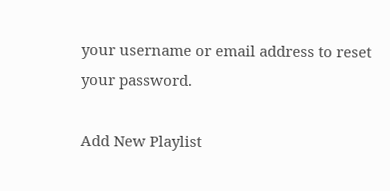your username or email address to reset your password.

Add New Playlist